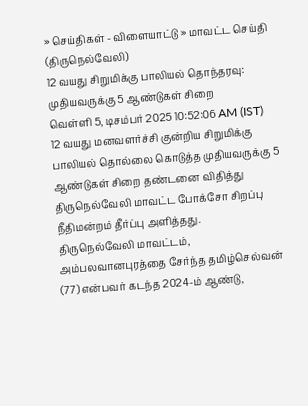» செய்திகள் - விளையாட்டு » மாவட்ட செய்தி (திருநெல்வேலி)
12 வயது சிறுமிக்கு பாலியல் தொந்தரவு: முதியவருக்கு 5 ஆண்டுகள் சிறை
வெள்ளி 5, டிசம்பர் 2025 10:52:06 AM (IST)
12 வயது மனவளர்ச்சி குன்றிய சிறுமிக்கு பாலியல் தொல்லை கொடுத்த முதியவருக்கு 5 ஆண்டுகள் சிறை தண்டனை விதித்து திருநெல்வேலி மாவட்ட போக்சோ சிறப்பு நீதிமன்றம் தீர்ப்பு அளித்தது.
திருநெல்வேலி மாவட்டம், அம்பலவானபுரத்தை சேர்ந்த தமிழ்செல்வன் (77) என்பவர் கடந்த 2024-ம் ஆண்டு,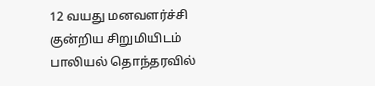12 வயது மனவளர்ச்சி குன்றிய சிறுமியிடம் பாலியல் தொந்தரவில்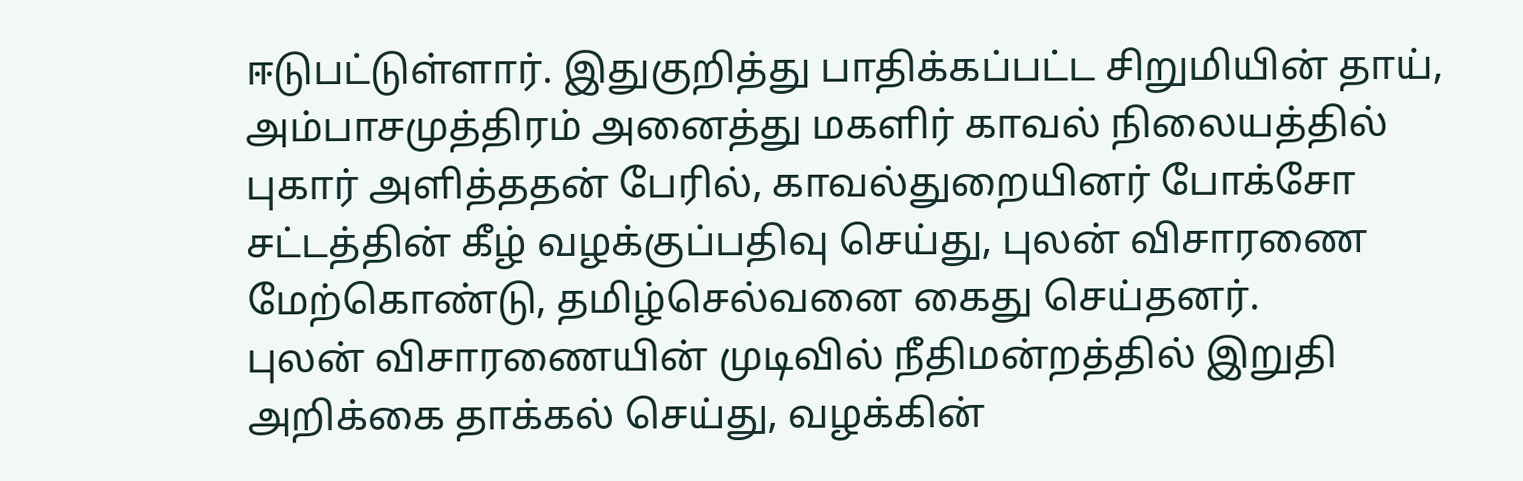ஈடுபட்டுள்ளார். இதுகுறித்து பாதிக்கப்பட்ட சிறுமியின் தாய், அம்பாசமுத்திரம் அனைத்து மகளிர் காவல் நிலையத்தில் புகார் அளித்ததன் பேரில், காவல்துறையினர் போக்சோ சட்டத்தின் கீழ் வழக்குப்பதிவு செய்து, புலன் விசாரணை மேற்கொண்டு, தமிழ்செல்வனை கைது செய்தனர்.
புலன் விசாரணையின் முடிவில் நீதிமன்றத்தில் இறுதி அறிக்கை தாக்கல் செய்து, வழக்கின்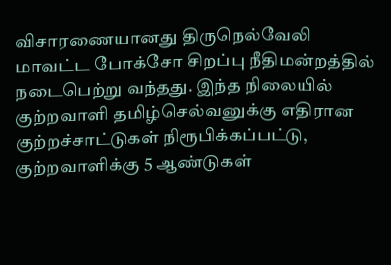விசாரணையானது திருநெல்வேலி மாவட்ட போக்சோ சிறப்பு நீதிமன்றத்தில் நடைபெற்று வந்தது. இந்த நிலையில் குற்றவாளி தமிழ்செல்வனுக்கு எதிரான குற்றச்சாட்டுகள் நிரூபிக்கப்பட்டு, குற்றவாளிக்கு 5 ஆண்டுகள்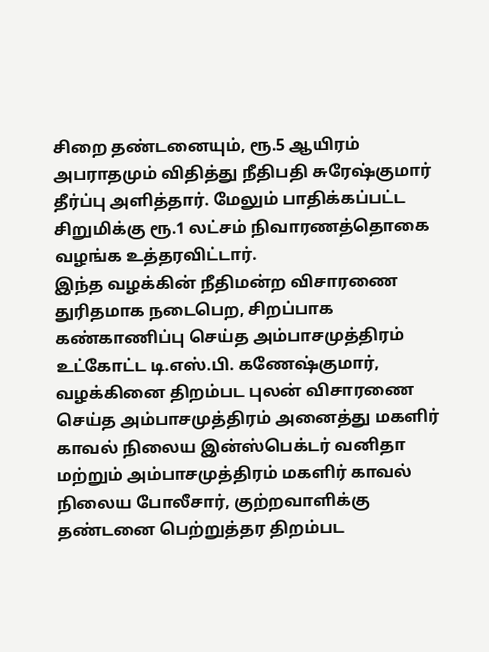சிறை தண்டனையும், ரூ.5 ஆயிரம் அபராதமும் விதித்து நீதிபதி சுரேஷ்குமார் தீர்ப்பு அளித்தார். மேலும் பாதிக்கப்பட்ட சிறுமிக்கு ரூ.1 லட்சம் நிவாரணத்தொகை வழங்க உத்தரவிட்டார்.
இந்த வழக்கின் நீதிமன்ற விசாரணை துரிதமாக நடைபெற, சிறப்பாக கண்காணிப்பு செய்த அம்பாசமுத்திரம் உட்கோட்ட டி.எஸ்.பி. கணேஷ்குமார், வழக்கினை திறம்பட புலன் விசாரணை செய்த அம்பாசமுத்திரம் அனைத்து மகளிர் காவல் நிலைய இன்ஸ்பெக்டர் வனிதா மற்றும் அம்பாசமுத்திரம் மகளிர் காவல் நிலைய போலீசார், குற்றவாளிக்கு தண்டனை பெற்றுத்தர திறம்பட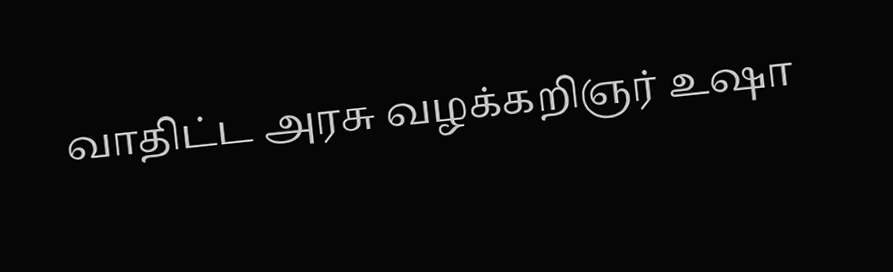வாதிட்ட அரசு வழக்கறிஞர் உஷா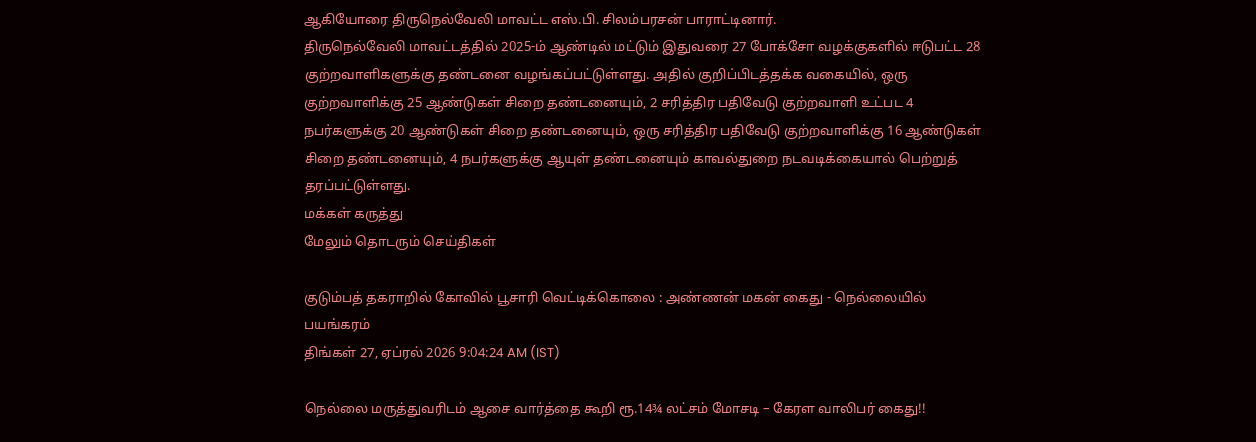ஆகியோரை திருநெல்வேலி மாவட்ட எஸ்.பி. சிலம்பரசன் பாராட்டினார்.
திருநெல்வேலி மாவட்டத்தில் 2025-ம் ஆண்டில் மட்டும் இதுவரை 27 போக்சோ வழக்குகளில் ஈடுபட்ட 28 குற்றவாளிகளுக்கு தண்டனை வழங்கப்பட்டுள்ளது. அதில் குறிப்பிடத்தக்க வகையில், ஒரு குற்றவாளிக்கு 25 ஆண்டுகள் சிறை தண்டனையும், 2 சரித்திர பதிவேடு குற்றவாளி உட்பட 4 நபர்களுக்கு 20 ஆண்டுகள் சிறை தண்டனையும், ஒரு சரித்திர பதிவேடு குற்றவாளிக்கு 16 ஆண்டுகள் சிறை தண்டனையும், 4 நபர்களுக்கு ஆயுள் தண்டனையும் காவல்துறை நடவடிக்கையால் பெற்றுத் தரப்பட்டுள்ளது.
மக்கள் கருத்து
மேலும் தொடரும் செய்திகள்

குடும்பத் தகராறில் கோவில் பூசாரி வெட்டிக்கொலை : அண்ணன் மகன் கைது - நெல்லையில் பயங்கரம்
திங்கள் 27, ஏப்ரல் 2026 9:04:24 AM (IST)

நெல்லை மருத்துவரிடம் ஆசை வார்த்தை கூறி ரூ.14¾ லட்சம் மோசடி – கேரள வாலிபர் கைது!!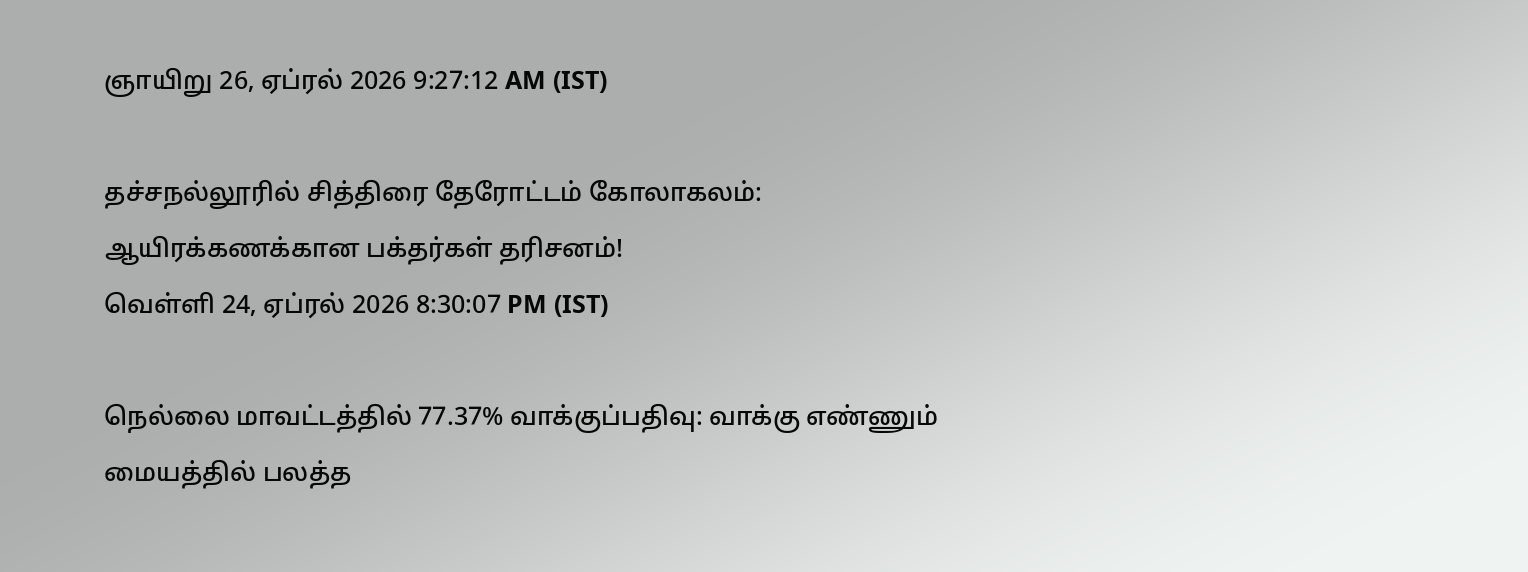ஞாயிறு 26, ஏப்ரல் 2026 9:27:12 AM (IST)

தச்சநல்லூரில் சித்திரை தேரோட்டம் கோலாகலம்: ஆயிரக்கணக்கான பக்தர்கள் தரிசனம்!
வெள்ளி 24, ஏப்ரல் 2026 8:30:07 PM (IST)

நெல்லை மாவட்டத்தில் 77.37% வாக்குப்பதிவு: வாக்கு எண்ணும் மையத்தில் பலத்த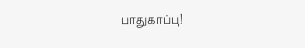பாதுகாப்பு!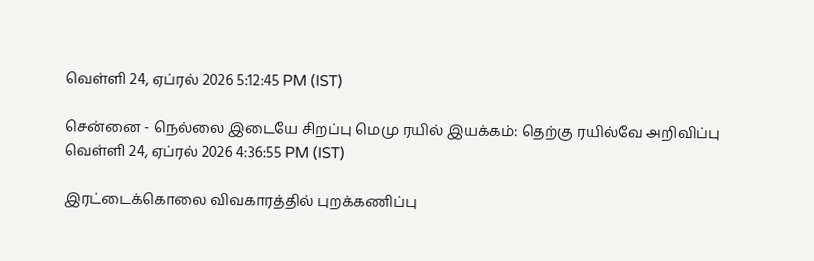வெள்ளி 24, ஏப்ரல் 2026 5:12:45 PM (IST)

சென்னை - நெல்லை இடையே சிறப்பு மெமு ரயில் இயக்கம்: தெற்கு ரயில்வே அறிவிப்பு
வெள்ளி 24, ஏப்ரல் 2026 4:36:55 PM (IST)

இரட்டைக்கொலை விவகாரத்தில் புறக்கணிப்பு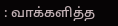: வாக்களித்த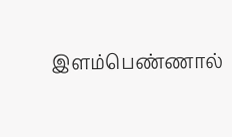இளம்பெண்ணால்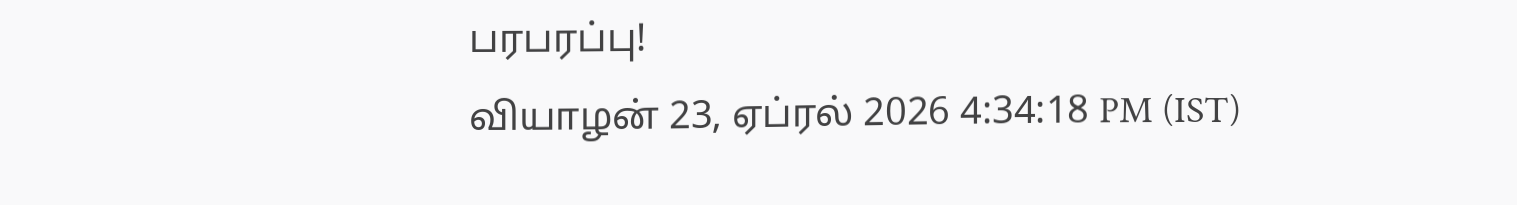பரபரப்பு!
வியாழன் 23, ஏப்ரல் 2026 4:34:18 PM (IST)